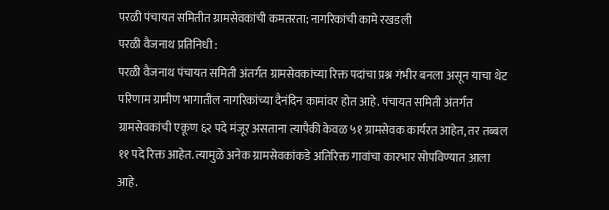परळी पंचायत समितीत ग्रामसेवकांची कमतरता; नागरिकांची कामे रखडली
परळी वैजनाथ प्रतिनिधी :
परळी वैजनाथ पंचायत समिती अंतर्गत ग्रामसेवकांच्या रिक्त पदांचा प्रश्न गंभीर बनला असून याचा थेट परिणाम ग्रामीण भागातील नागरिकांच्या दैनंदिन कामांवर होत आहे. पंचायत समिती अंतर्गत ग्रामसेवकांची एकूण ६२ पदे मंजूर असताना त्यापैकी केवळ ५१ ग्रामसेवक कार्यरत आहेत, तर तब्बल ११ पदे रिक्त आहेत. त्यामुळे अनेक ग्रामसेवकांकडे अतिरिक्त गावांचा कारभार सोपविण्यात आला आहे.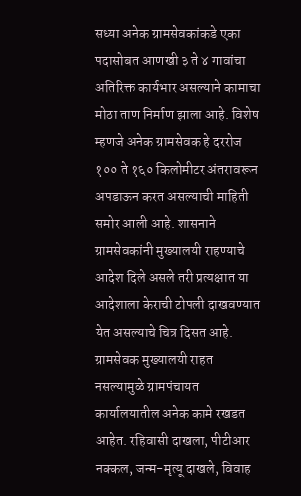सध्या अनेक ग्रामसेवकांकडे एका पदासोबत आणखी ३ ते ४ गावांचा अतिरिक्त कार्यभार असल्याने कामाचा मोठा ताण निर्माण झाला आहे. विशेष म्हणजे अनेक ग्रामसेवक हे दररोज १०० ते १६० किलोमीटर अंतरावरून अपडाऊन करत असल्याची माहिती समोर आली आहे. शासनाने ग्रामसेवकांनी मुख्यालयी राहण्याचे आदेश दिले असले तरी प्रत्यक्षात या आदेशाला केराची टोपली दाखवण्यात येत असल्याचे चित्र दिसत आहे.
ग्रामसेवक मुख्यालयी राहत नसल्यामुळे ग्रामपंचायत कार्यालयातील अनेक कामे रखडत आहेत. रहिवासी दाखला, पीटीआर नक्कल, जन्म-मृत्यू दाखले, विवाह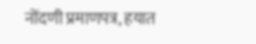नोंदणी प्रमाणपत्र, हयात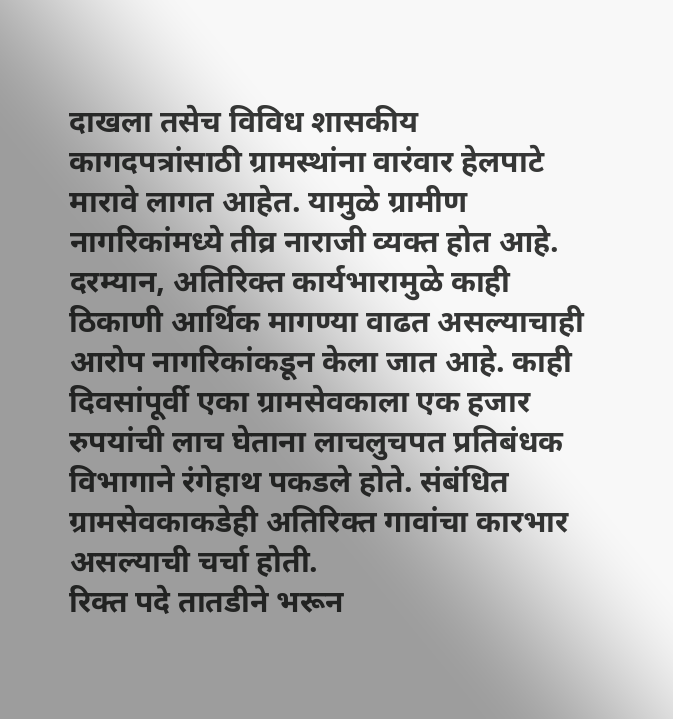दाखला तसेच विविध शासकीय कागदपत्रांसाठी ग्रामस्थांना वारंवार हेलपाटे मारावे लागत आहेत. यामुळे ग्रामीण नागरिकांमध्ये तीव्र नाराजी व्यक्त होत आहे.
दरम्यान, अतिरिक्त कार्यभारामुळे काही ठिकाणी आर्थिक मागण्या वाढत असल्याचाही आरोप नागरिकांकडून केला जात आहे. काही दिवसांपूर्वी एका ग्रामसेवकाला एक हजार रुपयांची लाच घेताना लाचलुचपत प्रतिबंधक विभागाने रंगेहाथ पकडले होते. संबंधित ग्रामसेवकाकडेही अतिरिक्त गावांचा कारभार असल्याची चर्चा होती.
रिक्त पदे तातडीने भरून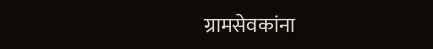ग्रामसेवकांना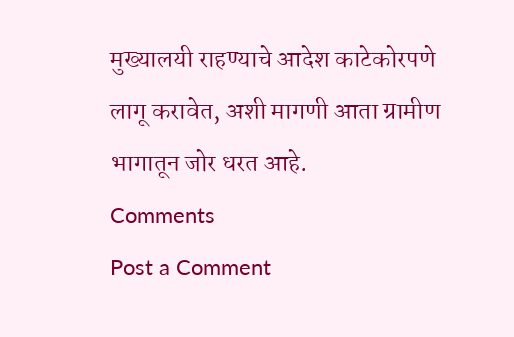मुख्यालयी राहण्याचे आदेश काटेकोरपणे लागू करावेत, अशी मागणी आता ग्रामीण भागातून जोर धरत आहे.
Comments
Post a Comment